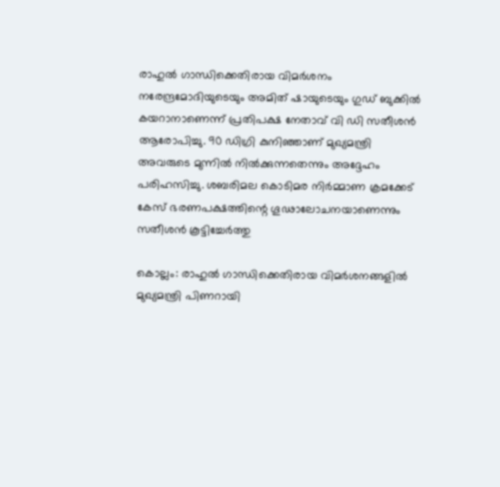രാഹുൽ ഗാന്ധിക്കെതിരായ വിമർശനം നരേന്ദ്രമോദിയുടെയും അമിത് ഷായുടെയും ഗുഡ് ബുക്കിൽ കയറാനാണെന്ന് പ്രതിപക്ഷ നേതാവ് വി ഡി സതീശൻ ആരോപിച്ചു. 90 ഡിഗ്രി കുനിഞ്ഞാണ് മുഖ്യമന്ത്രി അവരുടെ മുന്നിൽ നിൽക്കുന്നതെന്നും അദ്ദേഹം പരിഹസിച്ചു. ശബരിമല കൊടിമര നിർമ്മാണ ക്രമക്കേട് കേസ് ഭരണപക്ഷത്തിന്റെ ഗൂഢാലോചനയാണെന്നും സതീശൻ കൂട്ടിച്ചേർത്തു

കൊല്ലം: രാഹുൽ ഗാന്ധിക്കെതിരായ വിമർശനങ്ങളിൽ മുഖ്യമന്ത്രി പിണറായി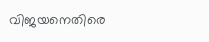വിജയനെതിരെ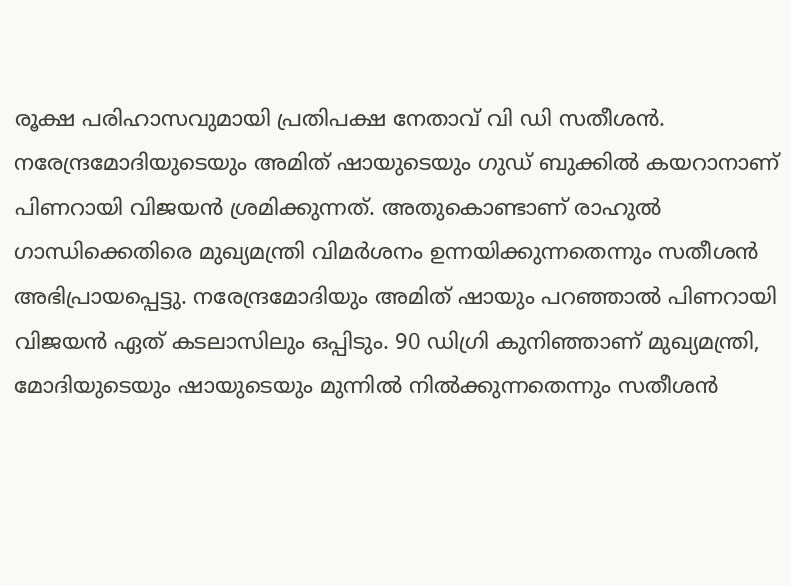രൂക്ഷ പരിഹാസവുമായി പ്രതിപക്ഷ നേതാവ് വി ഡി സതീശൻ. നരേന്ദ്രമോദിയുടെയും അമിത് ഷായുടെയും ഗുഡ് ബുക്കിൽ കയറാനാണ് പിണറായി വിജയൻ ശ്രമിക്കുന്നത്. അതുകൊണ്ടാണ് രാഹുൽ ഗാന്ധിക്കെതിരെ മുഖ്യമന്ത്രി വിമർശനം ഉന്നയിക്കുന്നതെന്നും സതീശൻ അഭിപ്രായപ്പെട്ടു. നരേന്ദ്രമോദിയും അമിത് ഷായും പറഞ്ഞാൽ പിണറായി വിജയൻ ഏത് കടലാസിലും ഒപ്പിടും. 90 ഡിഗ്രി കുനിഞ്ഞാണ് മുഖ്യമന്ത്രി, മോദിയുടെയും ഷായുടെയും മുന്നിൽ നിൽക്കുന്നതെന്നും സതീശൻ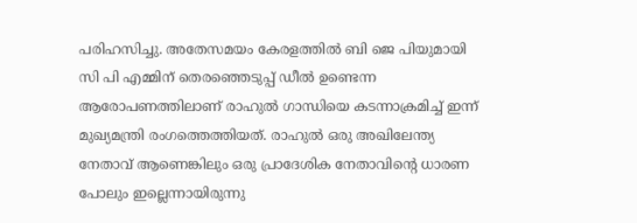പരിഹസിച്ചു. അതേസമയം കേരളത്തിൽ ബി ജെ പിയുമായി സി പി എമ്മിന് തെരഞ്ഞെടുപ്പ് ഡീൽ ഉണ്ടെന്ന ആരോപണത്തിലാണ് രാഹുൽ ഗാന്ധിയെ കടന്നാക്രമിച്ച് ഇന്ന് മുഖ്യമന്ത്രി രംഗത്തെത്തിയത്. രാഹുൽ ഒരു അഖിലേന്ത്യ നേതാവ് ആണെങ്കിലും ഒരു പ്രാദേശിക നേതാവിന്‍റെ ധാരണ പോലും ഇല്ലെന്നായിരുന്നു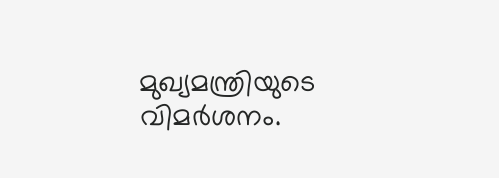മുഖ്യമന്ത്രിയുടെ വിമർശനം.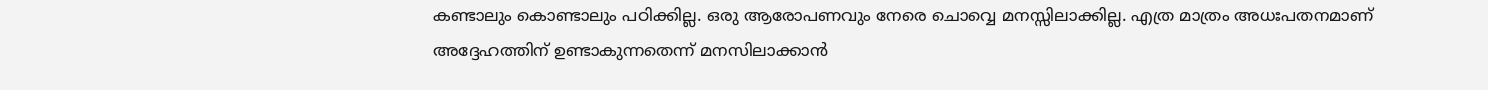കണ്ടാലും കൊണ്ടാലും പഠിക്കില്ല. ഒരു ആരോപണവും നേരെ ചൊവ്വെ മനസ്സിലാക്കില്ല. എത്ര മാത്രം അധഃപതനമാണ് അദ്ദേഹത്തിന് ഉണ്ടാകുന്നതെന്ന് മനസിലാക്കാൻ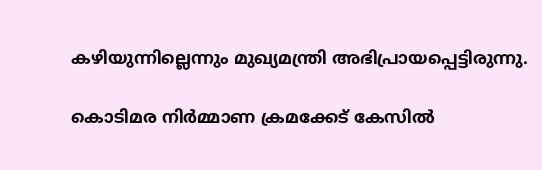കഴിയുന്നില്ലെന്നും മുഖ്യമന്ത്രി അഭിപ്രായപ്പെട്ടിരുന്നു.

കൊടിമര നിർമ്മാണ ക്രമക്കേട് കേസിൽ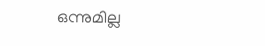ഒന്നുമില്ല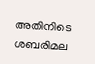അതിനിടെ ശബരിമല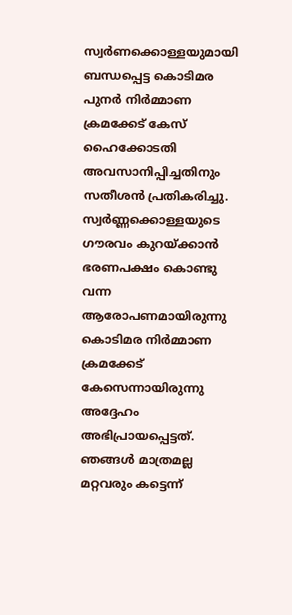സ്വർണക്കൊള്ളയുമായി ബന്ധപ്പെട്ട കൊടിമര പുനർ നിർമ്മാണ ക്രമക്കേട് കേസ് ഹൈക്കോടതി അവസാനിപ്പിച്ചതിനും സതീശൻ പ്രതികരിച്ചു. സ്വർണ്ണക്കൊള്ളയുടെ ഗൗരവം കുറയ്ക്കാൻ ഭരണപക്ഷം കൊണ്ടു വന്ന ആരോപണമായിരുന്നു കൊടിമര നിർമ്മാണ ക്രമക്കേട് കേസെന്നായിരുന്നു അദ്ദേഹം അഭിപ്രായപ്പെട്ടത്. ഞങ്ങൾ മാത്രമല്ല മറ്റവരും കട്ടെന്ന്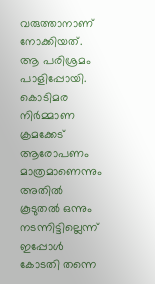വരുത്താനാണ് നോക്കിയത്. ആ പരിശ്രമം പാളിപ്പോയി. കൊടിമര നിർമ്മാണ ക്രമക്കേട് ആരോപണം മാത്രമാണെന്നും അതിൽ കൂടുതൽ ഒന്നും നടന്നിട്ടില്ലെന്ന് ഇപ്പോൾ കോടതി തന്നെ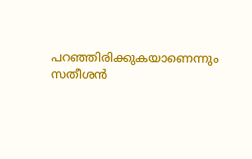പറഞ്ഞിരിക്കുകയാണെന്നും സതീശൻ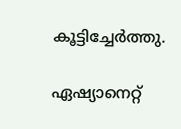കൂട്ടിച്ചേർത്തു.

ഏഷ്യാനെറ്റ്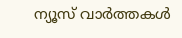ന്യൂസ് വാർത്തകൾ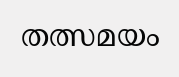തത്സമയം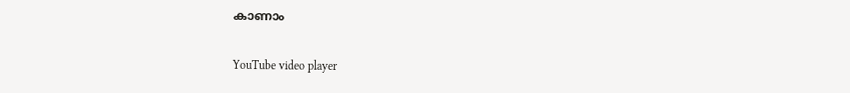കാണാം

YouTube video player